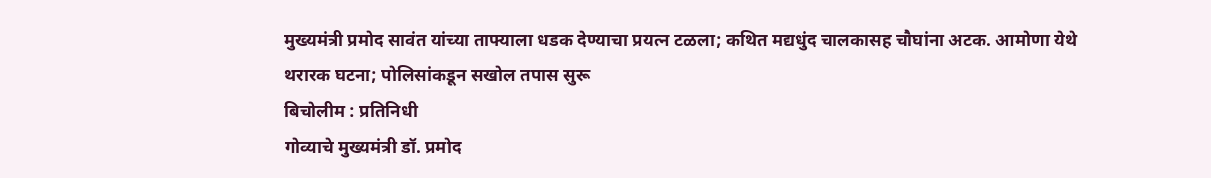मुख्यमंत्री प्रमोद सावंत यांच्या ताफ्याला धडक देण्याचा प्रयत्न टळला; कथित मद्यधुंद चालकासह चौघांना अटक. आमोणा येथे थरारक घटना; पोलिसांकडून सखोल तपास सुरू
बिचोलीम : प्रतिनिधी
गोव्याचे मुख्यमंत्री डॉ. प्रमोद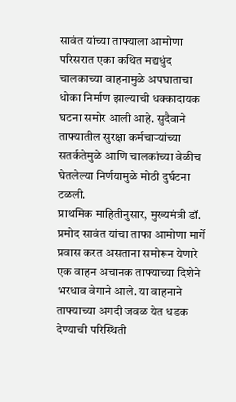सावंत यांच्या ताफ्याला आमोणा परिसरात एका कथित मद्यधुंद चालकाच्या वाहनामुळे अपघाताचा धोका निर्माण झाल्याची धक्कादायक घटना समोर आली आहे. सुदैवाने ताफ्यातील सुरक्षा कर्मचाऱ्यांच्या सतर्कतेमुळे आणि चालकांच्या वेळीच घेतलेल्या निर्णयामुळे मोठी दुर्घटना टळली.
प्राथमिक माहितीनुसार, मुख्यमंत्री डॉ. प्रमोद सावंत यांचा ताफा आमोणा मार्गे प्रवास करत असताना समोरून येणारे एक वाहन अचानक ताफ्याच्या दिशेने भरधाव वेगाने आले. या वाहनाने ताफ्याच्या अगदी जवळ येत धडक देण्याची परिस्थिती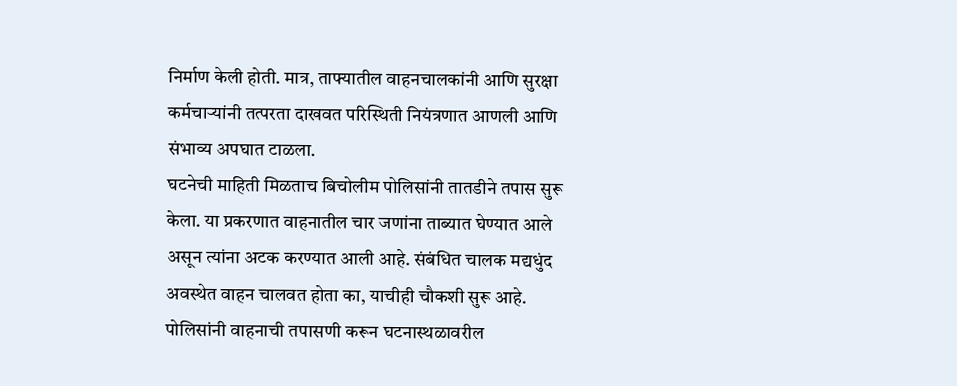निर्माण केली होती. मात्र, ताफ्यातील वाहनचालकांनी आणि सुरक्षा कर्मचाऱ्यांनी तत्परता दाखवत परिस्थिती नियंत्रणात आणली आणि संभाव्य अपघात टाळला.
घटनेची माहिती मिळताच बिचोलीम पोलिसांनी तातडीने तपास सुरू केला. या प्रकरणात वाहनातील चार जणांना ताब्यात घेण्यात आले असून त्यांना अटक करण्यात आली आहे. संबंधित चालक मद्यधुंद अवस्थेत वाहन चालवत होता का, याचीही चौकशी सुरू आहे.
पोलिसांनी वाहनाची तपासणी करून घटनास्थळावरील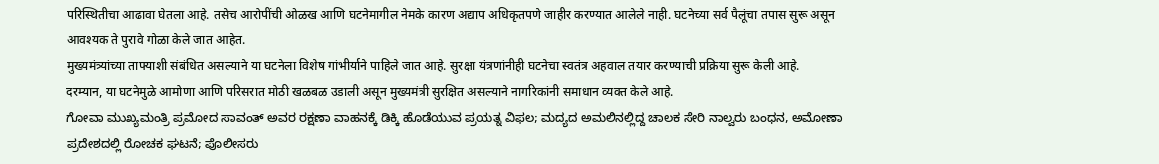परिस्थितीचा आढावा घेतला आहे. तसेच आरोपींची ओळख आणि घटनेमागील नेमके कारण अद्याप अधिकृतपणे जाहीर करण्यात आलेले नाही. घटनेच्या सर्व पैलूंचा तपास सुरू असून आवश्यक ते पुरावे गोळा केले जात आहेत.
मुख्यमंत्र्यांच्या ताफ्याशी संबंधित असल्याने या घटनेला विशेष गांभीर्याने पाहिले जात आहे. सुरक्षा यंत्रणांनीही घटनेचा स्वतंत्र अहवाल तयार करण्याची प्रक्रिया सुरू केली आहे.
दरम्यान, या घटनेमुळे आमोणा आणि परिसरात मोठी खळबळ उडाली असून मुख्यमंत्री सुरक्षित असल्याने नागरिकांनी समाधान व्यक्त केले आहे.
ಗೋವಾ ಮುಖ್ಯಮಂತ್ರಿ ಪ್ರಮೋದ ಸಾವಂತ್ ಅವರ ರಕ್ಷಣಾ ವಾಹನಕ್ಕೆ ಡಿಕ್ಕಿ ಹೊಡೆಯುವ ಪ್ರಯತ್ನ ವಿಫಲ; ಮದ್ಯದ ಅಮಲಿನಲ್ಲಿದ್ದ ಚಾಲಕ ಸೇರಿ ನಾಲ್ವರು ಬಂಧನ, ಅಮೋಣಾ ಪ್ರದೇಶದಲ್ಲಿ ರೋಚಕ ಘಟನೆ; ಪೊಲೀಸರು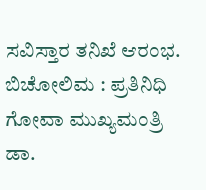ಸವಿಸ್ತಾರ ತನಿಖೆ ಆರಂಭ.
ಬಿಚೋಲಿಮ : ಪ್ರತಿನಿಧಿ
ಗೋವಾ ಮುಖ್ಯಮಂತ್ರಿ ಡಾ.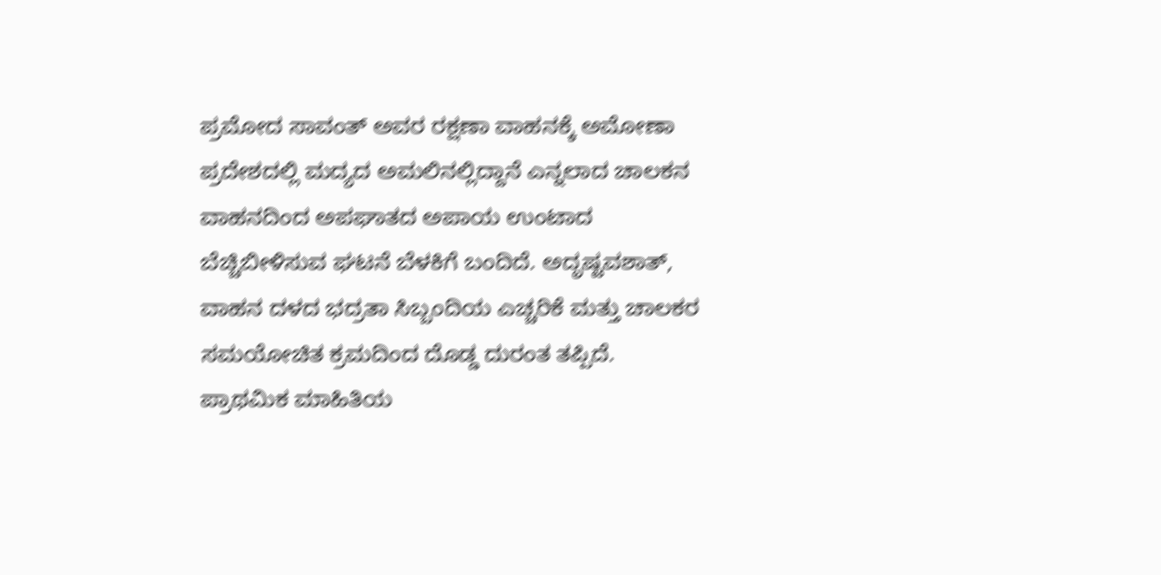ಪ್ರಮೋದ ಸಾವಂತ್ ಅವರ ರಕ್ಷಣಾ ವಾಹನಕ್ಕೆ ಅಮೋಣಾ ಪ್ರದೇಶದಲ್ಲಿ ಮದ್ಯದ ಅಮಲಿನಲ್ಲಿದ್ದಾನೆ ಎನ್ನಲಾದ ಚಾಲಕನ ವಾಹನದಿಂದ ಅಪಘಾತದ ಅಪಾಯ ಉಂಟಾದ ಬೆಚ್ಚಿಬೀಳಿಸುವ ಘಟನೆ ಬೆಳಕಿಗೆ ಬಂದಿದೆ. ಅದೃಷ್ಟವಶಾತ್, ವಾಹನ ದಳದ ಭದ್ರತಾ ಸಿಬ್ಬಂದಿಯ ಎಚ್ಚರಿಕೆ ಮತ್ತು ಚಾಲಕರ ಸಮಯೋಚಿತ ಕ್ರಮದಿಂದ ದೊಡ್ಡ ದುರಂತ ತಪ್ಪಿದೆ.
ಪ್ರಾಥಮಿಕ ಮಾಹಿತಿಯ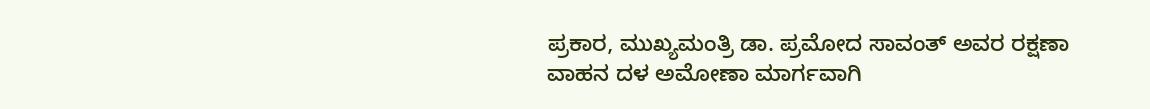ಪ್ರಕಾರ, ಮುಖ್ಯಮಂತ್ರಿ ಡಾ. ಪ್ರಮೋದ ಸಾವಂತ್ ಅವರ ರಕ್ಷಣಾ ವಾಹನ ದಳ ಅಮೋಣಾ ಮಾರ್ಗವಾಗಿ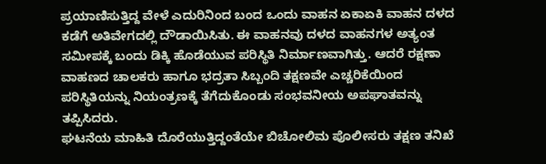ಪ್ರಯಾಣಿಸುತ್ತಿದ್ದ ವೇಳೆ ಎದುರಿನಿಂದ ಬಂದ ಒಂದು ವಾಹನ ಏಕಾಏಕಿ ವಾಹನ ದಳದ ಕಡೆಗೆ ಅತಿವೇಗದಲ್ಲಿ ದೌಡಾಯಿಸಿತು. ಈ ವಾಹನವು ದಳದ ವಾಹನಗಳ ಅತ್ಯಂತ ಸಮೀಪಕ್ಕೆ ಬಂದು ಡಿಕ್ಕಿ ಹೊಡೆಯುವ ಪರಿಸ್ಥಿತಿ ನಿರ್ಮಾಣವಾಗಿತ್ತು. ಆದರೆ ರಕ್ಷಣಾ ವಾಹಣದ ಚಾಲಕರು ಹಾಗೂ ಭದ್ರತಾ ಸಿಬ್ಬಂದಿ ತಕ್ಷಣವೇ ಎಚ್ಚರಿಕೆಯಿಂದ ಪರಿಸ್ಥಿತಿಯನ್ನು ನಿಯಂತ್ರಣಕ್ಕೆ ತೆಗೆದುಕೊಂಡು ಸಂಭವನೀಯ ಅಪಘಾತವನ್ನು ತಪ್ಪಿಸಿದರು.
ಘಟನೆಯ ಮಾಹಿತಿ ದೊರೆಯುತ್ತಿದ್ದಂತೆಯೇ ಬಿಚೋಲಿಮ ಪೊಲೀಸರು ತಕ್ಷಣ ತನಿಖೆ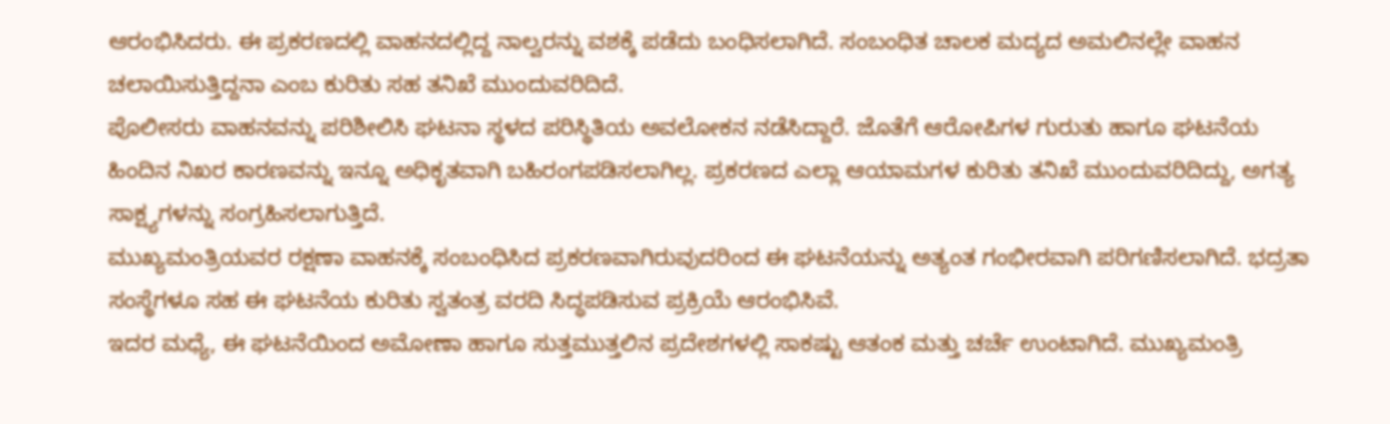ಆರಂಭಿಸಿದರು. ಈ ಪ್ರಕರಣದಲ್ಲಿ ವಾಹನದಲ್ಲಿದ್ದ ನಾಲ್ವರನ್ನು ವಶಕ್ಕೆ ಪಡೆದು ಬಂಧಿಸಲಾಗಿದೆ. ಸಂಬಂಧಿತ ಚಾಲಕ ಮದ್ಯದ ಅಮಲಿನಲ್ಲೇ ವಾಹನ ಚಲಾಯಿಸುತ್ತಿದ್ದನಾ ಎಂಬ ಕುರಿತು ಸಹ ತನಿಖೆ ಮುಂದುವರಿದಿದೆ.
ಪೊಲೀಸರು ವಾಹನವನ್ನು ಪರಿಶೀಲಿಸಿ ಘಟನಾ ಸ್ಥಳದ ಪರಿಸ್ಥಿತಿಯ ಅವಲೋಕನ ನಡೆಸಿದ್ದಾರೆ. ಜೊತೆಗೆ ಆರೋಪಿಗಳ ಗುರುತು ಹಾಗೂ ಘಟನೆಯ ಹಿಂದಿನ ನಿಖರ ಕಾರಣವನ್ನು ಇನ್ನೂ ಅಧಿಕೃತವಾಗಿ ಬಹಿರಂಗಪಡಿಸಲಾಗಿಲ್ಲ. ಪ್ರಕರಣದ ಎಲ್ಲಾ ಆಯಾಮಗಳ ಕುರಿತು ತನಿಖೆ ಮುಂದುವರಿದಿದ್ದು, ಅಗತ್ಯ ಸಾಕ್ಷ್ಯಗಳನ್ನು ಸಂಗ್ರಹಿಸಲಾಗುತ್ತಿದೆ.
ಮುಖ್ಯಮಂತ್ರಿಯವರ ರಕ್ಷಣಾ ವಾಹನಕ್ಕೆ ಸಂಬಂಧಿಸಿದ ಪ್ರಕರಣವಾಗಿರುವುದರಿಂದ ಈ ಘಟನೆಯನ್ನು ಅತ್ಯಂತ ಗಂಭೀರವಾಗಿ ಪರಿಗಣಿಸಲಾಗಿದೆ. ಭದ್ರತಾ ಸಂಸ್ಥೆಗಳೂ ಸಹ ಈ ಘಟನೆಯ ಕುರಿತು ಸ್ವತಂತ್ರ ವರದಿ ಸಿದ್ಧಪಡಿಸುವ ಪ್ರಕ್ರಿಯೆ ಆರಂಭಿಸಿವೆ.
ಇದರ ಮಧ್ಯೆ, ಈ ಘಟನೆಯಿಂದ ಅಮೋಣಾ ಹಾಗೂ ಸುತ್ತಮುತ್ತಲಿನ ಪ್ರದೇಶಗಳಲ್ಲಿ ಸಾಕಷ್ಟು ಆತಂಕ ಮತ್ತು ಚರ್ಚೆ ಉಂಟಾಗಿದೆ. ಮುಖ್ಯಮಂತ್ರಿ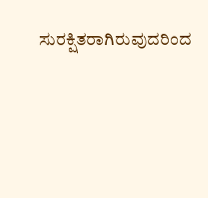ಸುರಕ್ಷಿತರಾಗಿರುವುದರಿಂದ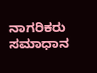ನಾಗರಿಕರು ಸಮಾಧಾನ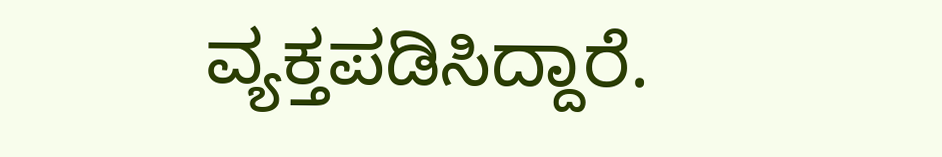ವ್ಯಕ್ತಪಡಿಸಿದ್ದಾರೆ.